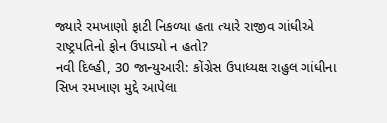જ્યારે રમખાણો ફાટી નિકળ્યા હતા ત્યારે રાજીવ ગાંધીએ રાષ્ટ્રપતિનો ફોન ઉપાડ્યો ન હતો?
નવી દિલ્હી, 30 જાન્યુઆરી: કોંગ્રેસ ઉપાધ્યક્ષ રાહુલ ગાંધીના સિખ રમખાણ મુદ્દે આપેલા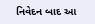નિવેદન બાદ આ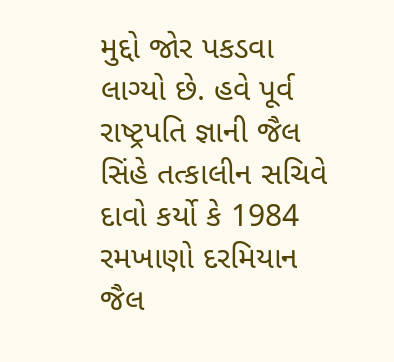મુદ્દો જોર પકડવા લાગ્યો છે. હવે પૂર્વ રાષ્ટ્રપતિ જ્ઞાની જૈલ સિંહે તત્કાલીન સચિવે દાવો કર્યો કે 1984 રમખાણો દરમિયાન જૈલ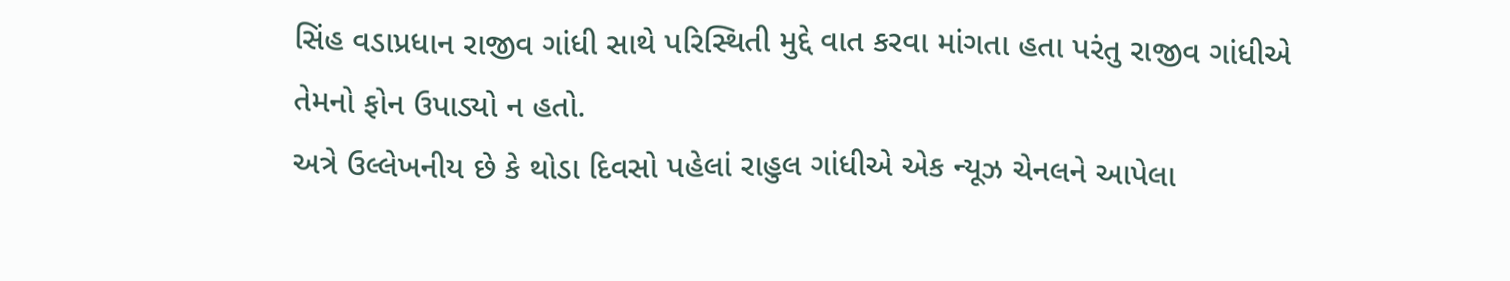સિંહ વડાપ્રધાન રાજીવ ગાંધી સાથે પરિસ્થિતી મુદ્દે વાત કરવા માંગતા હતા પરંતુ રાજીવ ગાંધીએ તેમનો ફોન ઉપાડ્યો ન હતો.
અત્રે ઉલ્લેખનીય છે કે થોડા દિવસો પહેલાં રાહુલ ગાંધીએ એક ન્યૂઝ ચેનલને આપેલા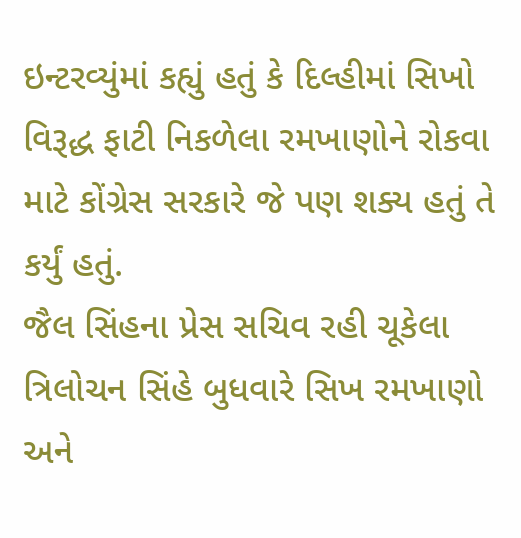ઇન્ટરવ્યુંમાં કહ્યું હતું કે દિલ્હીમાં સિખો વિરૂદ્ધ ફાટી નિકળેલા રમખાણોને રોકવા માટે કોંગ્રેસ સરકારે જે પણ શક્ય હતું તે કર્યું હતું.
જૈલ સિંહના પ્રેસ સચિવ રહી ચૂકેલા ત્રિલોચન સિંહે બુધવારે સિખ રમખાણો અને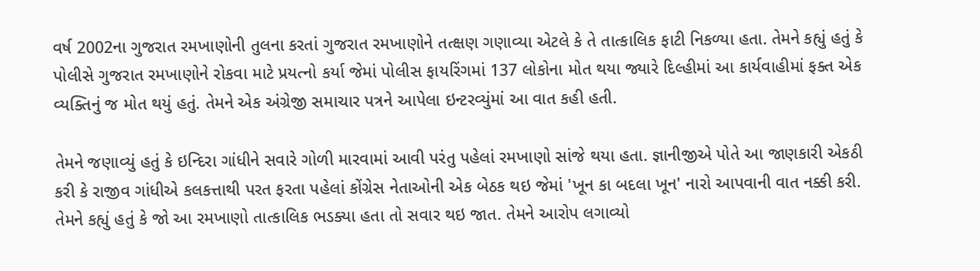વર્ષ 2002ના ગુજરાત રમખાણોની તુલના કરતાં ગુજરાત રમખાણોને તત્ક્ષણ ગણાવ્યા એટલે કે તે તાત્કાલિક ફાટી નિકળ્યા હતા. તેમને કહ્યું હતું કે પોલીસે ગુજરાત રમખાણોને રોકવા માટે પ્રયત્નો કર્યા જેમાં પોલીસ ફાયરિંગમાં 137 લોકોના મોત થયા જ્યારે દિલ્હીમાં આ કાર્યવાહીમાં ફક્ત એક વ્યક્તિનું જ મોત થયું હતું. તેમને એક અંગ્રેજી સમાચાર પત્રને આપેલા ઇન્ટરવ્યુંમાં આ વાત કહી હતી.

તેમને જણાવ્યું હતું કે ઇન્દિરા ગાંધીને સવારે ગોળી મારવામાં આવી પરંતુ પહેલાં રમખાણો સાંજે થયા હતા. જ્ઞાનીજીએ પોતે આ જાણકારી એકઠી કરી કે રાજીવ ગાંધીએ કલકત્તાથી પરત ફરતા પહેલાં કોંગ્રેસ નેતાઓની એક બેઠક થઇ જેમાં 'ખૂન કા બદલા ખૂન' નારો આપવાની વાત નક્કી કરી. તેમને કહ્યું હતું કે જો આ રમખાણો તાત્કાલિક ભડક્યા હતા તો સવાર થઇ જાત. તેમને આરોપ લગાવ્યો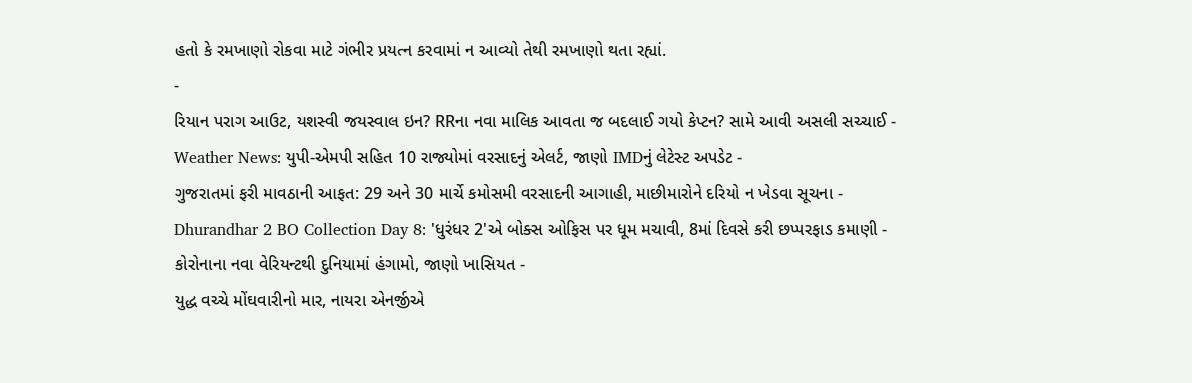હતો કે રમખાણો રોકવા માટે ગંભીર પ્રયત્ન કરવામાં ન આવ્યો તેથી રમખાણો થતા રહ્યાં.
-
રિયાન પરાગ આઉટ, યશસ્વી જયસ્વાલ ઇન? RRના નવા માલિક આવતા જ બદલાઈ ગયો કેપ્ટન? સામે આવી અસલી સચ્ચાઈ -
Weather News: યુપી-એમપી સહિત 10 રાજ્યોમાં વરસાદનું એલર્ટ, જાણો IMDનું લેટેસ્ટ અપડેટ -
ગુજરાતમાં ફરી માવઠાની આફત: 29 અને 30 માર્ચે કમોસમી વરસાદની આગાહી, માછીમારોને દરિયો ન ખેડવા સૂચના -
Dhurandhar 2 BO Collection Day 8: 'ધુરંધર 2'એ બોક્સ ઓફિસ પર ધૂમ મચાવી, 8માં દિવસે કરી છપ્પરફાડ કમાણી -
કોરોનાના નવા વેરિયન્ટથી દુનિયામાં હંગામો, જાણો ખાસિયત -
યુદ્ધ વચ્ચે મોંઘવારીનો માર, નાયરા એનર્જીએ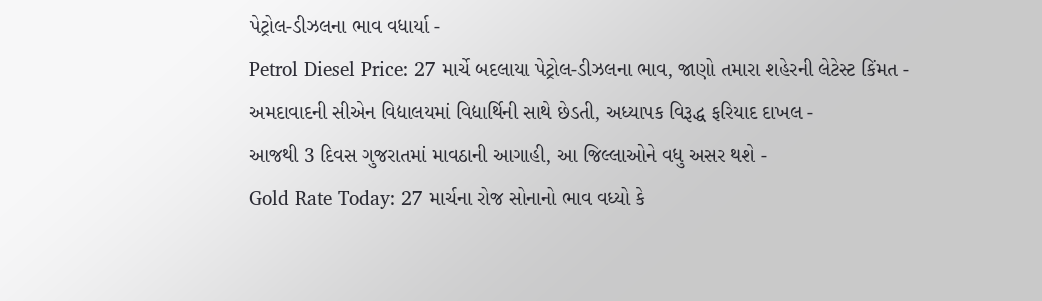પેટ્રોલ-ડીઝલના ભાવ વધાર્યા -
Petrol Diesel Price: 27 માર્ચે બદલાયા પેટ્રોલ-ડીઝલના ભાવ, જાણો તમારા શહેરની લેટેસ્ટ કિંમત -
અમદાવાદની સીએન વિદ્યાલયમાં વિદ્યાર્થિની સાથે છેડતી, અધ્યાપક વિરૂદ્ધ ફરિયાદ દાખલ -
આજથી 3 દિવસ ગુજરાતમાં માવઠાની આગાહી, આ જિલ્લાઓને વધુ અસર થશે -
Gold Rate Today: 27 માર્ચના રોજ સોનાનો ભાવ વધ્યો કે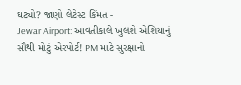ઘટ્યો? જાણો લેટેસ્ટ કિંમત -
Jewar Airport: આવતીકાલે ખુલશે એશિયાનું સૌથી મોટું એરપોર્ટ! PM માટે સુરક્ષાનો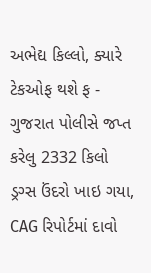અભેદ્ય કિલ્લો, ક્યારે ટેકઓફ થશે ફ -
ગુજરાત પોલીસે જપ્ત કરેલુ 2332 કિલો ડ્રગ્સ ઉંદરો ખાઇ ગયા, CAG રિપોર્ટમાં દાવો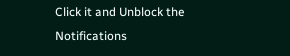Click it and Unblock the Notifications